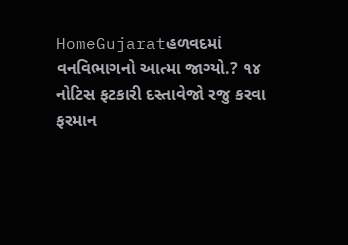HomeGujaratહળવદમાં વનવિભાગનો આત્મા જાગ્યો.? ૧૪ નોટિસ ફટકારી દસ્તાવેજો રજુ કરવા ફરમાન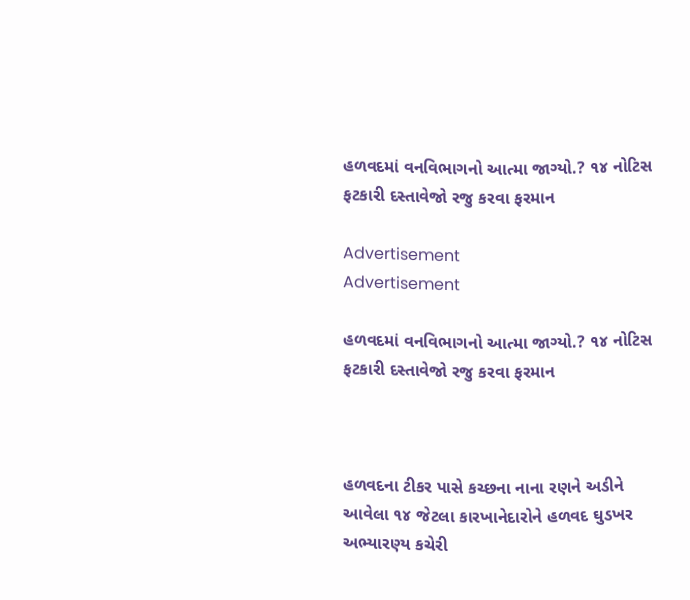હળવદમાં વનવિભાગનો આત્મા જાગ્યો.? ૧૪ નોટિસ ફટકારી દસ્તાવેજો રજુ કરવા ફરમાન

Advertisement
Advertisement

હળવદમાં વનવિભાગનો આત્મા જાગ્યો.? ૧૪ નોટિસ ફટકારી દસ્તાવેજો રજુ કરવા ફરમાન



હળવદના ટીકર પાસે કચ્છના નાના રણને અડીને આવેલા ૧૪ જેટલા કારખાનેદારોને હળવદ ઘુડખર અભ્યારણ્ય કચેરી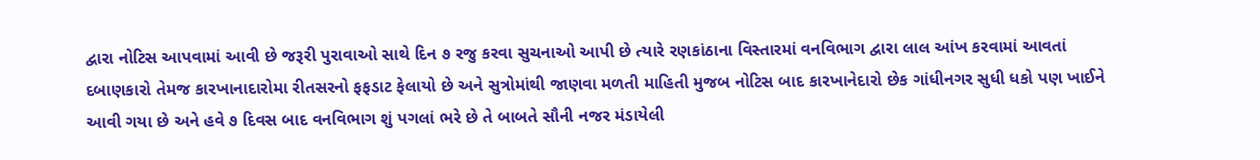દ્વારા નોટિસ આપવામાં આવી છે જરૂરી પુરાવાઓ સાથે દિન ૭ રજુ કરવા સુચનાઓ આપી છે ત્યારે રણકાંઠાના વિસ્તારમાં વનવિભાગ દ્વારા લાલ આંખ કરવામાં આવતાં દબાણકારો તેમજ કારખાનાદારોમા રીતસરનો ફફડાટ ફેલાયો છે અને સુત્રોમાંથી જાણવા મળતી માહિતી મુજબ નોટિસ બાદ કારખાનેદારો છેક ગાંધીનગર સુધી ધકો પણ ખાઈને આવી ગયા છે અને હવે ૭ દિવસ બાદ વનવિભાગ શું પગલાં ભરે છે તે બાબતે સૌની નજર મંડાયેલી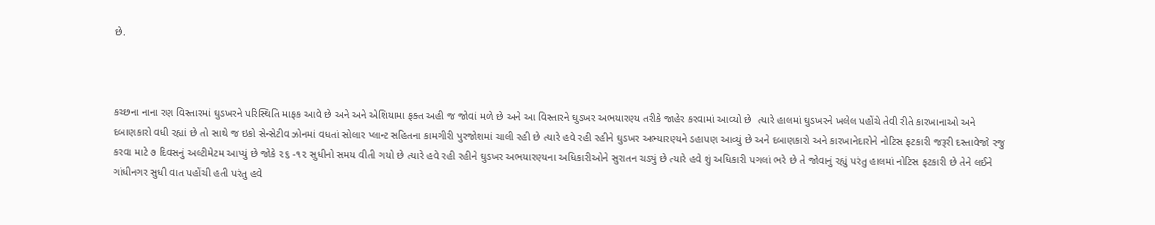છે.



કચ્છના નાના રણ વિસ્તારમાં ઘુડખરને પરિસ્થિતિ માફક આવે છે અને અને એશિયામા ફક્ત અહી જ જોવાં મળે છે અને આ વિસ્તારને ઘુડખર અભયારણ્ય તરીકે જાહેર કરવામાં આવ્યો છે  ત્યારે હાલમાં ઘુડખરને ખલેલ પહોંચે તેવી રીતે કારખાનાઓ અને દબાણકારો વધી રહ્યાં છે તો સાથે જ ઇકો સેન્સેટીવ ઝોનમાં વધતાં સોલાર પ્લાન્ટ સહિતના કામગીરી પુરજોશમાં ચાલી રહી છે ત્યારે હવે રહી રહીને ઘુડખર અભ્યારણ્યને ડહાપણ આવ્યું છે અને દબાણકારો અને કારખાનેદારોને નોટિસ ફટકારી જરૂરી દસ્તાવેજો રજુ કરવા માટે ૭ દિવસનું અલ્ટીમેટમ આપ્યું છે જોકે ૨૬ -૧૨ સુધીનો સમય વીતી ગયો છે ત્યારે હવે રહી રહીને ઘુડખર અભયારણ્યના અધિકારીઓને સુરાતન ચડ્યું છે ત્યારે હવે શું અધિકારી પગલાં ભરે છે તે જોવાનું રહ્યું પરંતુ હાલમાં નોટિસ ફટકારી છે તેને લઈને ગાંધીનગર સુધી વાત પહોંચી હતી પરંતુ હવે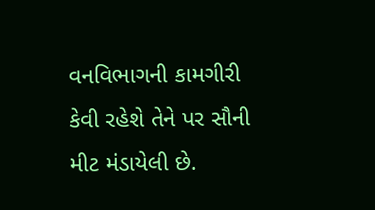વનવિભાગની કામગીરી કેવી રહેશે તેને પર સૌની મીટ મંડાયેલી છે.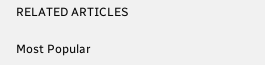RELATED ARTICLES

Most Popular